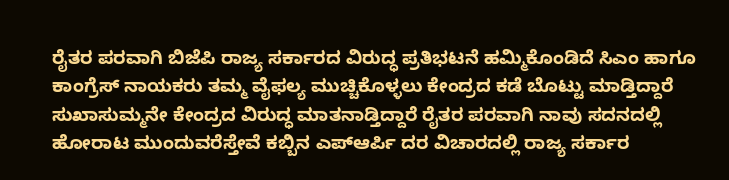ರೈತರ ಪರವಾಗಿ ಬಿಜೆಪಿ ರಾಜ್ಯ ಸರ್ಕಾರದ ವಿರುದ್ಧ ಪ್ರತಿಭಟನೆ ಹಮ್ಮಿಕೊಂಡಿದೆ ಸಿಎಂ ಹಾಗೂ ಕಾಂಗ್ರೆಸ್ ನಾಯಕರು ತಮ್ಮ ವೈಫಲ್ಯ ಮುಚ್ಚಿಕೊಳ್ಳಲು ಕೇಂದ್ರದ ಕಡೆ ಬೊಟ್ಟು ಮಾಡ್ತಿದ್ದಾರೆ ಸುಖಾಸುಮ್ಮನೇ ಕೇಂದ್ರದ ವಿರುದ್ಧ ಮಾತನಾಡ್ತಿದ್ದಾರೆ ರೈತರ ಪರವಾಗಿ ನಾವು ಸದನದಲ್ಲಿ ಹೋರಾಟ ಮುಂದುವರೆಸ್ತೇವೆ ಕಬ್ಬಿನ ಎಪ್ಆರ್ಪಿ ದರ ವಿಚಾರದಲ್ಲಿ ರಾಜ್ಯ ಸರ್ಕಾರ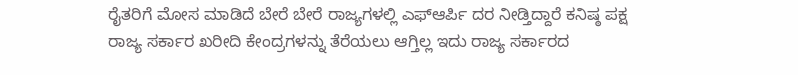ರೈತರಿಗೆ ಮೋಸ ಮಾಡಿದೆ ಬೇರೆ ಬೇರೆ ರಾಜ್ಯಗಳಲ್ಲಿ ಎಫ್ಆರ್ಪಿ ದರ ನೀಡ್ತಿದ್ದಾರೆ ಕನಿಷ್ಠ ಪಕ್ಷ ರಾಜ್ಯ ಸರ್ಕಾರ ಖರೀದಿ ಕೇಂದ್ರಗಳನ್ನು ತೆರೆಯಲು ಆಗ್ತಿಲ್ಲ ಇದು ರಾಜ್ಯ ಸರ್ಕಾರದ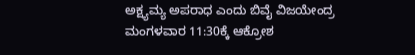ಅಕ್ಷ್ಯಮ್ಯ ಅಪರಾಧ ಎಂದು ಬಿವೈ ವಿಜಯೇಂದ್ರ ಮಂಗಳವಾರ 11:30ಕ್ಕೆ ಆಕ್ರೋಶ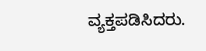ವ್ಯಕ್ತಪಡಿಸಿದರು.